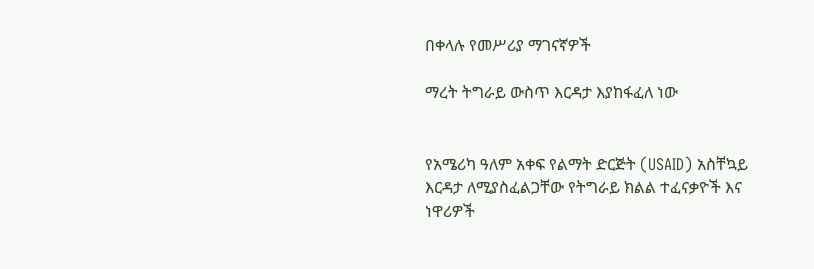በቀላሉ የመሥሪያ ማገናኛዎች

ማረት ትግራይ ውስጥ እርዳታ እያከፋፈለ ነው


የአሜሪካ ዓለም አቀፍ የልማት ድርጅት (USAID) አስቸኳይ እርዳታ ለሚያስፈልጋቸው የትግራይ ክልል ተፈናቃዮች እና ነዋሪዎች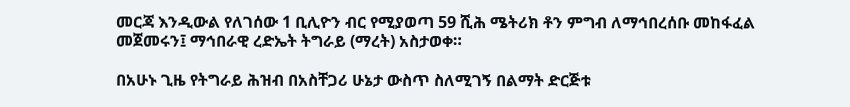መርጃ እንዲውል የለገሰው 1 ቢሊዮን ብር የሚያወጣ 59 ሺሕ ሜትሪክ ቶን ምግብ ለማኅበረሰቡ መከፋፈል መጀመሩን፤ ማኅበራዊ ረድኤት ትግራይ (ማረት) አስታወቀ።

በአሁኑ ጊዜ የትግራይ ሕዝብ በአስቸጋሪ ሁኔታ ውስጥ ስለሚገኝ በልማት ድርጅቱ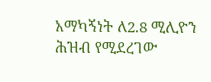አማካኝነት ለ2.8 ሚሊዮን ሕዝብ የሚደረገው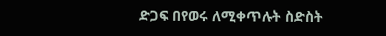ድጋፍ በየወሩ ለሚቀጥሉት ስድስት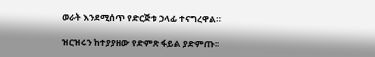ወራት እንደሚሰጥ የድርጅቱ ኃላፊ ተናግረዋል።

ዝርዝሩን ከተያያዘው የድምጽ ፋይል ያድምጡ፡፡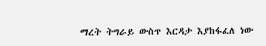ማረት ትግራይ ውስጥ እርዳታ እያከፋፈለ ነው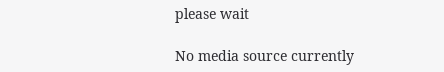please wait

No media source currently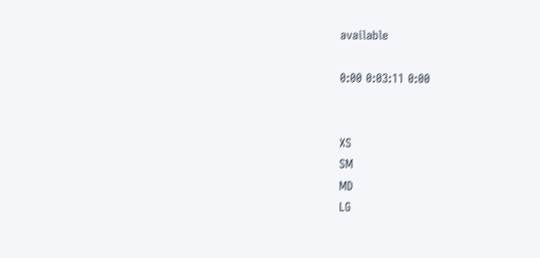available

0:00 0:03:11 0:00


XS
SM
MD
LG